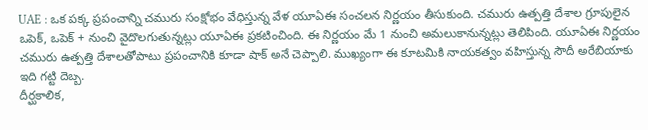UAE : ఒక పక్క ప్రపంచాన్ని చమురు సంక్షోభం వేధిస్తున్న వేళ యూఏఈ సంచలన నిర్ణయం తీసుకుంది. చమురు ఉత్పత్తి దేశాల గ్రూపులైన ఒపెక్, ఒపెక్ + నుంచి వైదొలగుతున్నట్లు యూఏఈ ప్రకటించింది. ఈ నిర్ణయం మే 1 నుంచి అమలుకానున్నట్లు తెలిపింది. యూఏఈ నిర్ణయం చమురు ఉత్పత్తి దేశాలతోపాటు ప్రపంచానికి కూడా షాక్ అనే చెప్పాలి. ముఖ్యంగా ఈ కూటమికి నాయకత్వం వహిస్తున్న సౌదీ అరేబియాకు ఇది గట్టి దెబ్బ.
దీర్ఘకాలిక,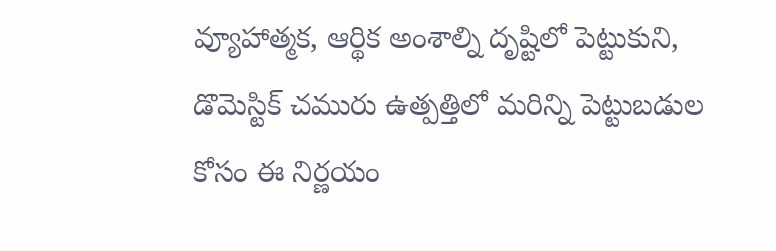వ్యూహాత్మక, ఆర్థిక అంశాల్ని దృష్టిలో పెట్టుకుని, డొమెస్టిక్ చమురు ఉత్పత్తిలో మరిన్ని పెట్టుబడుల కోసం ఈ నిర్ణయం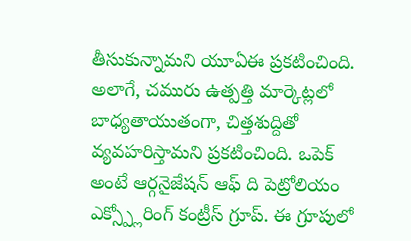తీసుకున్నామని యూఏఈ ప్రకటించింది. అలాగే, చమురు ఉత్పత్తి మార్కెట్లలో బాధ్యతాయుతంగా, చిత్తశుద్దితో వ్యవహరిస్తామని ప్రకటించింది. ఒపెక్ అంటే ఆర్గనైజేషన్ ఆఫ్ ది పెట్రోలియం ఎక్స్ప్లోరింగ్ కంట్రీస్ గ్రూప్. ఈ గ్రూపులో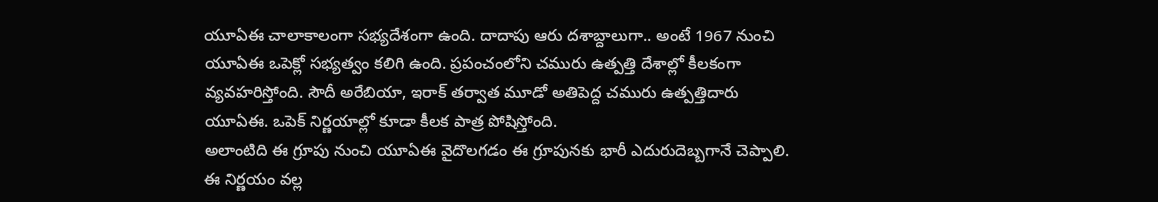యూఏఈ చాలాకాలంగా సభ్యదేశంగా ఉంది. దాదాపు ఆరు దశాబ్దాలుగా.. అంటే 1967 నుంచి యూఏఈ ఒపెక్లో సభ్యత్వం కలిగి ఉంది. ప్రపంచంలోని చమురు ఉత్పత్తి దేశాల్లో కీలకంగా వ్యవహరిస్తోంది. సౌదీ అరేబియా, ఇరాక్ తర్వాత మూడో అతిపెద్ద చమురు ఉత్పత్తిదారు యూఏఈ. ఒపెక్ నిర్ణయాల్లో కూడా కీలక పాత్ర పోషిస్తోంది.
అలాంటిది ఈ గ్రూపు నుంచి యూఏఈ వైదొలగడం ఈ గ్రూపునకు భారీ ఎదురుదెబ్బగానే చెప్పాలి. ఈ నిర్ణయం వల్ల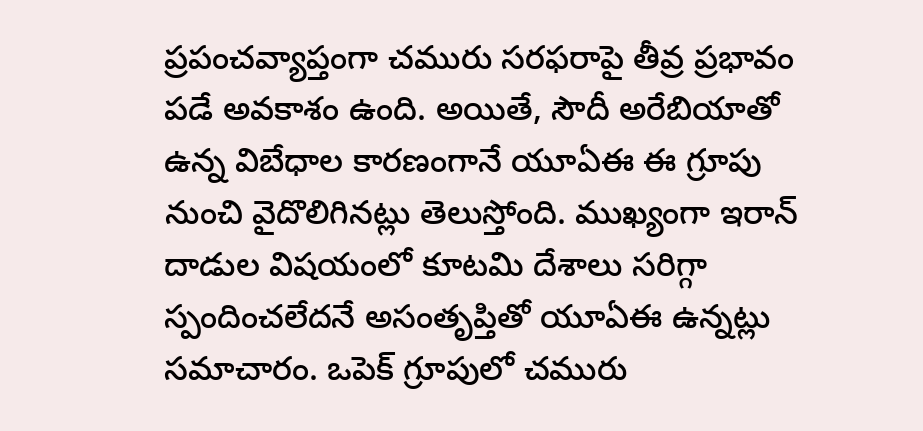ప్రపంచవ్యాప్తంగా చమురు సరఫరాపై తీవ్ర ప్రభావం పడే అవకాశం ఉంది. అయితే, సౌదీ అరేబియాతో ఉన్న విబేధాల కారణంగానే యూఏఈ ఈ గ్రూపు నుంచి వైదొలిగినట్లు తెలుస్తోంది. ముఖ్యంగా ఇరాన్ దాడుల విషయంలో కూటమి దేశాలు సరిగ్గా స్పందించలేదనే అసంతృప్తితో యూఏఈ ఉన్నట్లు సమాచారం. ఒపెక్ గ్రూపులో చమురు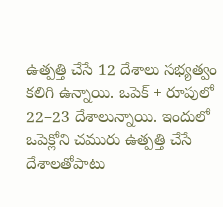ఉత్పత్తి చేసే 12 దేశాలు సభ్యత్వం కలిగి ఉన్నాయి. ఒపెక్ + రూపులో 22–23 దేశాలున్నాయి. ఇందులో ఒపెక్లోని చమురు ఉత్పత్తి చేసే దేశాలతోపాటు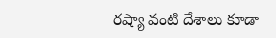రష్యా వంటి దేశాలు కూడా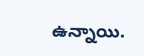ఉన్నాయి.